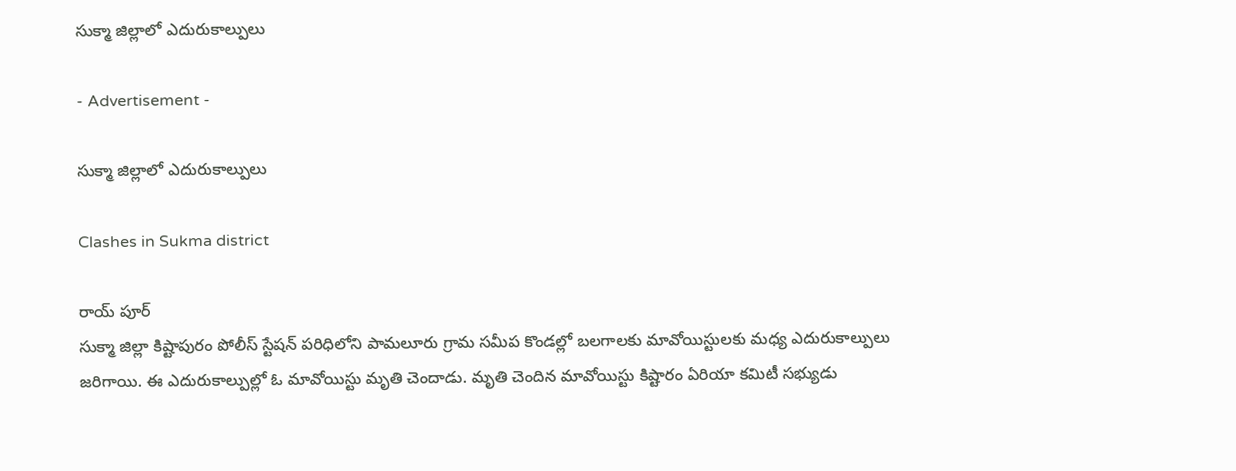సుక్మా జిల్లాలో ఎదురుకాల్పులు

- Advertisement -

సుక్మా జిల్లాలో ఎదురుకాల్పులు

Clashes in Sukma district

రాయ్ పూర్
సుక్మా జిల్లా కిష్టాపురం పోలీస్ స్టేషన్ పరిధిలోని పామలూరు గ్రామ సమీప కొండల్లో బలగాలకు మావోయిస్టులకు మధ్య ఎదురుకాల్పులు జరిగాయి. ఈ ఎదురుకాల్పుల్లో ఓ మావోయిస్టు మృతి చెందాడు. మృతి చెందిన మావోయిస్టు కిష్టారం ఏరియా కమిటీ సభ్యుడు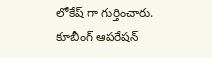లోకేష్ గా గుర్తించారు. కూబీంగ్ ఆపరేషన్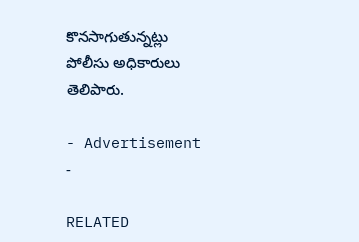కొనసాగుతున్నట్లు  పోలీసు అధికారులు తెలిపారు.

- Advertisement -

RELATED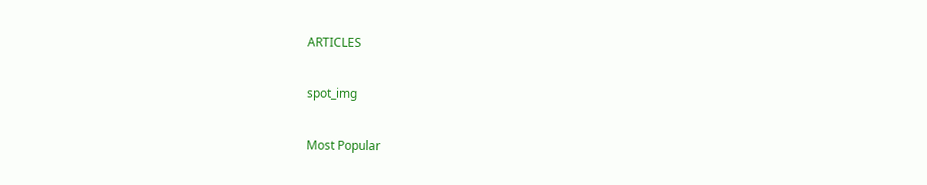ARTICLES

spot_img

Most Popular